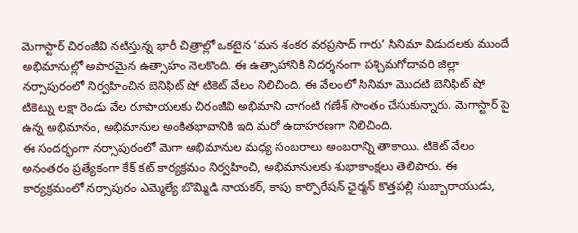మెగాస్టార్ చిరంజీవి నటిస్తున్న భారీ చిత్రాల్లో ఒకటైన ‘మన శంకర వరప్రసాద్ గారు’ సినిమా విడుదలకు ముందే అభిమానుల్లో అపారమైన ఉత్సాహం నెలకొంది. ఈ ఉత్సాహానికి నిదర్శనంగా పశ్చిమగోదావరి జిల్లా నర్సాపురంలో నిర్వహించిన బెనిఫిట్ షో టికెట్ వేలం నిలిచింది. ఈ వేలంలో సినిమా మొదటి బెనిఫిట్ షో టికెట్ను లక్షా రెండు వేల రూపాయలకు చిరంజీవి అభిమాని చాగంటి గణేశ్ సొంతం చేసుకున్నారు. మెగాస్టార్ పై ఉన్న అభిమానం, అభిమానుల అంకితభావానికి ఇది మరో ఉదాహరణగా నిలిచింది.
ఈ సందర్భంగా నర్సాపురంలో మెగా అభిమానుల మధ్య సంబరాలు అంబరాన్ని తాకాయి. టికెట్ వేలం అనంతరం ప్రత్యేకంగా కేక్ కట్ కార్యక్రమం నిర్వహించి, అభిమానులకు శుభాకాంక్షలు తెలిపారు. ఈ కార్యక్రమంలో నర్సాపురం ఎమ్మెల్యే బొమ్మిడి నాయకర్, కాపు కార్పొరేషన్ ఛైర్మన్ కొత్తపల్లి సుబ్బారాయుడు,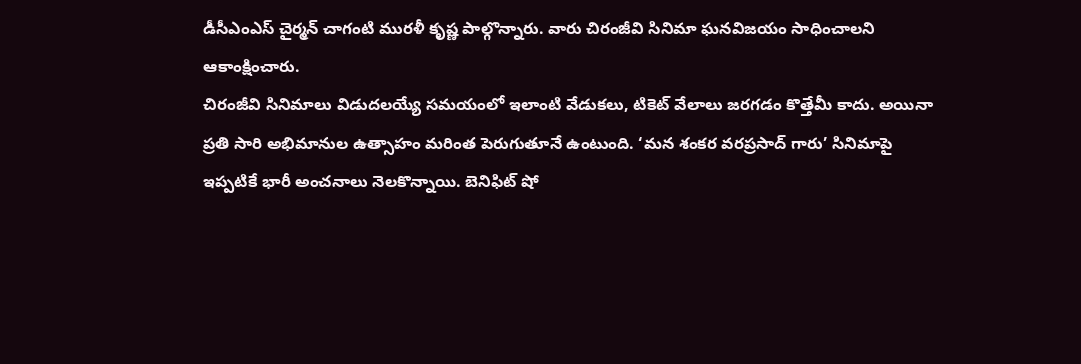డీసీఎంఎస్ చైర్మన్ చాగంటి మురళీ కృష్ణ పాల్గొన్నారు. వారు చిరంజీవి సినిమా ఘనవిజయం సాధించాలని ఆకాంక్షించారు.
చిరంజీవి సినిమాలు విడుదలయ్యే సమయంలో ఇలాంటి వేడుకలు, టికెట్ వేలాలు జరగడం కొత్తేమీ కాదు. అయినా ప్రతి సారి అభిమానుల ఉత్సాహం మరింత పెరుగుతూనే ఉంటుంది. ‘మన శంకర వరప్రసాద్ గారు’ సినిమాపై ఇప్పటికే భారీ అంచనాలు నెలకొన్నాయి. బెనిఫిట్ షో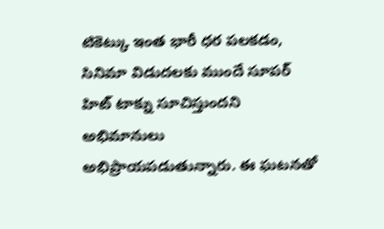టికెట్కు ఇంత భారీ ధర పలకడం, సినిమా విడుదలకు ముందే సూపర్ హిట్ టాక్ను సూచిస్తుందని అభిమానులు అభిప్రాయపడుతున్నారు. ఈ ఘటనతో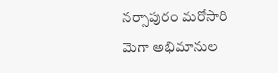నర్సాపురం మరోసారి మెగా అభిమానుల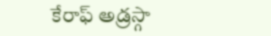కేరాఫ్ అడ్రస్గా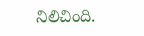నిలిచింది.